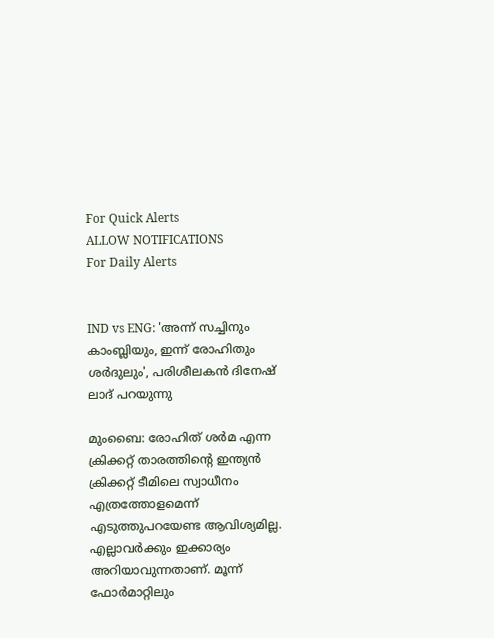For Quick Alerts
ALLOW NOTIFICATIONS
For Daily Alerts


IND vs ENG: 'അന്ന് സച്ചിനും കാംബ്ലിയും, ഇന്ന് രോഹിതും ശര്‍ദുലും', പരിശീലകന്‍ ദിനേഷ് ലാദ് പറയുന്നു

മുംബൈ: രോഹിത് ശര്‍മ എന്ന ക്രിക്കറ്റ് താരത്തിന്റെ ഇന്ത്യന്‍ ക്രിക്കറ്റ് ടീമിലെ സ്വാധീനം എത്രത്തോളമെന്ന് എടുത്തുപറയേണ്ട ആവിശ്യമില്ല. എല്ലാവര്‍ക്കും ഇക്കാര്യം അറിയാവുന്നതാണ്. മൂന്ന് ഫോര്‍മാറ്റിലും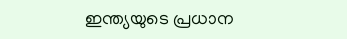ഇന്ത്യയുടെ പ്രധാന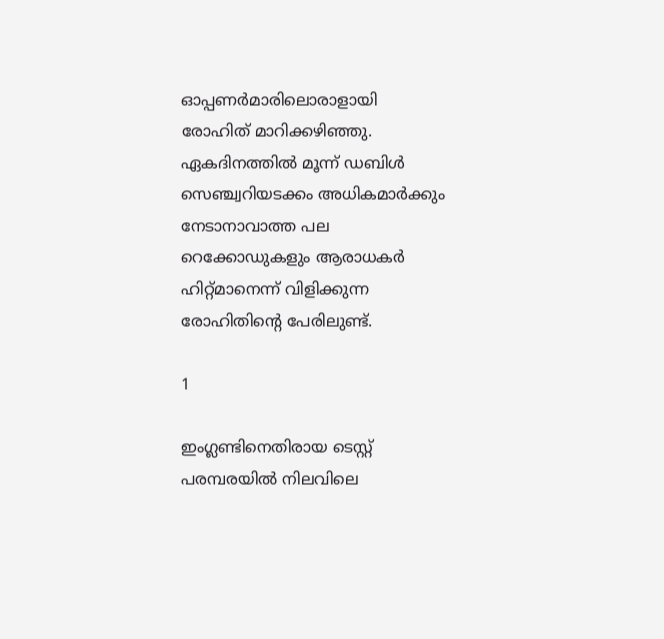ഓപ്പണര്‍മാരിലൊരാളായി രോഹിത് മാറിക്കഴിഞ്ഞു. ഏകദിനത്തില്‍ മൂന്ന് ഡബിള്‍ സെഞ്ച്വറിയടക്കം അധികമാര്‍ക്കും നേടാനാവാത്ത പല റെക്കോഡുകളും ആരാധകര്‍ ഹിറ്റ്മാനെന്ന് വിളിക്കുന്ന രോഹിതിന്റെ പേരിലുണ്ട്.

1

ഇംഗ്ലണ്ടിനെതിരായ ടെസ്റ്റ് പരമ്പരയില്‍ നിലവിലെ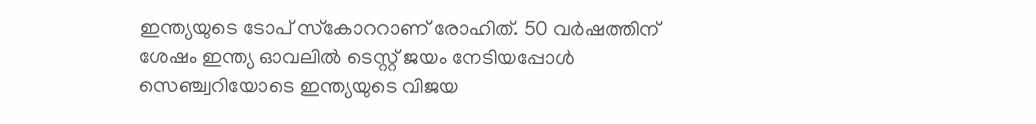ഇന്ത്യയുടെ ടോപ് സ്‌കോററാണ് രോഹിത്. 50 വര്‍ഷത്തിന് ശേഷം ഇന്ത്യ ഓവലില്‍ ടെസ്റ്റ് ജയം നേടിയപ്പോള്‍ സെഞ്ച്വറിയോടെ ഇന്ത്യയുടെ വിജയ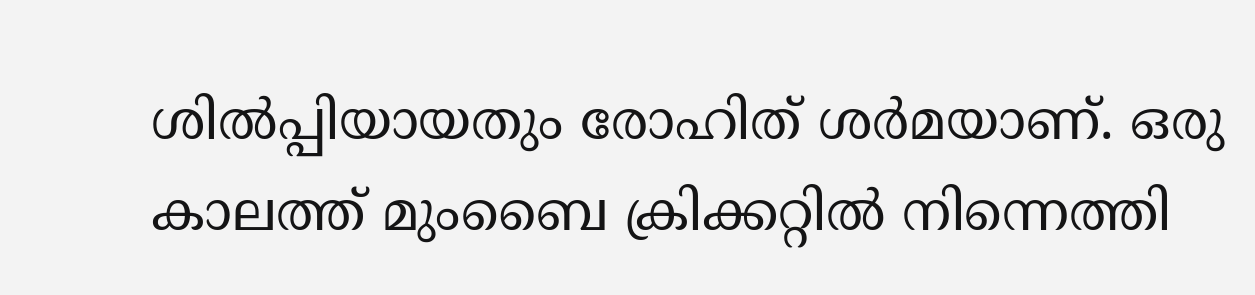ശില്‍പ്പിയായതും രോഹിത് ശര്‍മയാണ്. ഒരു കാലത്ത് മുംബൈ ക്രിക്കറ്റില്‍ നിന്നെത്തി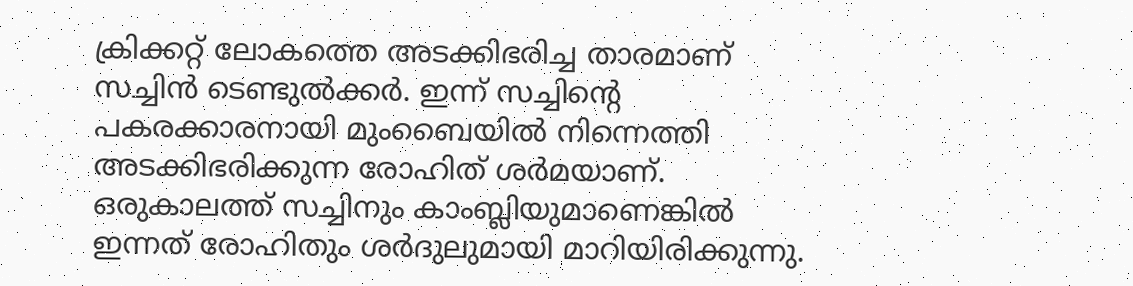ക്രിക്കറ്റ് ലോകത്തെ അടക്കിഭരിച്ച താരമാണ് സച്ചിന്‍ ടെണ്ടുല്‍ക്കര്‍. ഇന്ന് സച്ചിന്റെ പകരക്കാരനായി മുംബൈയില്‍ നിന്നെത്തി അടക്കിഭരിക്കുന്ന രോഹിത് ശര്‍മയാണ്. ഒരുകാലത്ത് സച്ചിനും കാംബ്ലിയുമാണെങ്കില്‍ ഇന്നത് രോഹിതും ശര്‍ദുലുമായി മാറിയിരിക്കുന്നു.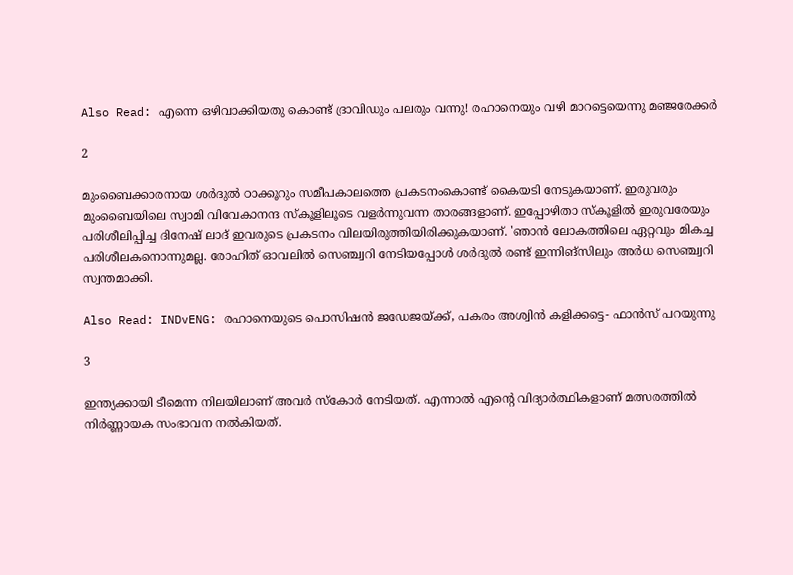Also Read: എന്നെ ഒഴിവാക്കിയതു കൊണ്ട് ദ്രാവിഡും പലരും വന്നു! രഹാനെയും വഴി മാറട്ടെയെന്നു മഞ്ജരേക്കര്‍

2

മുംബൈക്കാരനായ ശര്‍ദുല്‍ ഠാക്കൂറും സമീപകാലത്തെ പ്രകടനംകൊണ്ട് കൈയടി നേടുകയാണ്. ഇരുവരും മുംബൈയിലെ സ്വാമി വിവേകാനന്ദ സ്‌കൂളിലൂടെ വളര്‍ന്നുവന്ന താരങ്ങളാണ്. ഇപ്പോഴിതാ സ്‌കൂളില്‍ ഇരുവരേയും പരിശീലിപ്പിച്ച ദിനേഷ് ലാദ് ഇവരുടെ പ്രകടനം വിലയിരുത്തിയിരിക്കുകയാണ്. 'ഞാന്‍ ലോകത്തിലെ ഏറ്റവും മികച്ച പരിശീലകനൊന്നുമല്ല. രോഹിത് ഓവലില്‍ സെഞ്ച്വറി നേടിയപ്പോള്‍ ശര്‍ദുല്‍ രണ്ട് ഇന്നിങ്‌സിലും അര്‍ധ സെഞ്ച്വറി സ്വന്തമാക്കി.

Also Read: INDvENG: രഹാനെയുടെ പൊസിഷന്‍ ജഡേജയ്ക്ക്, പകരം അശ്വിന്‍ കളിക്കട്ടെ- ഫാന്‍സ് പറയുന്നു

3

ഇന്ത്യക്കായി ടീമെന്ന നിലയിലാണ് അവര്‍ സ്‌കോര്‍ നേടിയത്. എന്നാല്‍ എന്റെ വിദ്യാര്‍ത്ഥികളാണ് മത്സരത്തില്‍ നിര്‍ണ്ണായക സംഭാവന നല്‍കിയത്.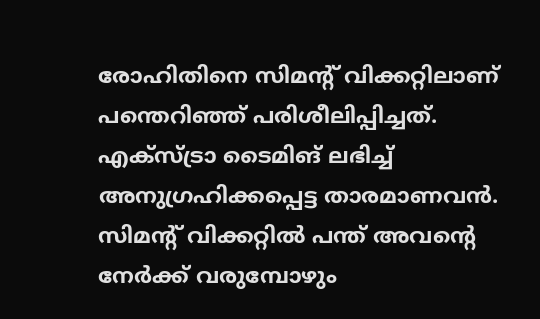രോഹിതിനെ സിമന്റ് വിക്കറ്റിലാണ് പന്തെറിഞ്ഞ് പരിശീലിപ്പിച്ചത്. എക്‌സ്ട്രാ ടൈമിങ് ലഭിച്ച് അനുഗ്രഹിക്കപ്പെട്ട താരമാണവന്‍. സിമന്റ് വിക്കറ്റില്‍ പന്ത് അവന്റെ നേര്‍ക്ക് വരുമ്പോഴും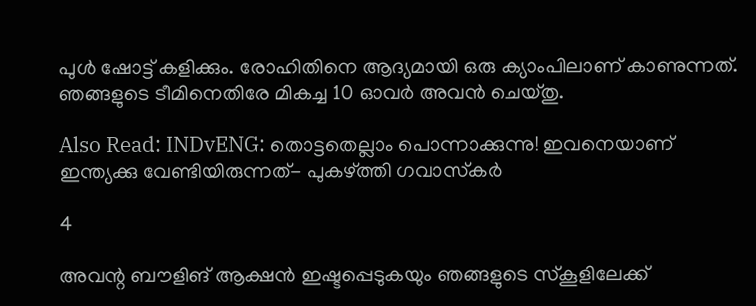പുള്‍ ഷോട്ട് കളിക്കും. രോഹിതിനെ ആദ്യമായി ഒരു ക്യാംപിലാണ് കാണുന്നത്. ഞങ്ങളുടെ ടീമിനെതിരേ മികച്ച 10 ഓവര്‍ അവന്‍ ചെയ്തു.

Also Read: INDvENG: തൊട്ടതെല്ലാം പൊന്നാക്കുന്നു! ഇവനെയാണ് ഇന്ത്യക്കു വേണ്ടിയിരുന്നത്- പുകഴ്ത്തി ഗവാസ്‌കര്‍

4

അവന്റ ബൗളിങ് ആക്ഷന്‍ ഇഷ്ടപ്പെടുകയും ഞങ്ങളുടെ സ്‌കൂളിലേക്ക്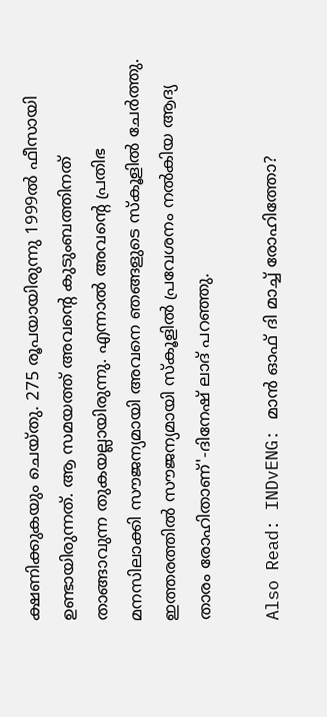ക്ഷണിക്കുകയും ചെയ്തു. 275 രൂപയായിരുന്നു 1999ല്‍ ഫീസായി ഉണ്ടായിരുന്നത്. ആ സമയത്ത് അവന്റെ കുടുംബത്തിനത് താങ്ങാവുന്ന തുകയല്ലായിരുന്നു. എന്നാല്‍ അവന്റെ പ്രതിഭ മനസിലാക്കി സൗജന്യമായി അവനെ ഞങ്ങളുടെ സ്‌കൂളില്‍ ചേര്‍ത്തു. ഇത്തരത്തില്‍ സൗജന്യമായി സ്‌കൂളില്‍ പ്രവേശനം നല്‍കിയ ആദ്യ താരം രോഹിതാണ്'-ദിനേഷ് ലാദ് പറഞ്ഞു.

Also Read: INDvENG: മാന്‍ ഓഫ് ദി മാച്ച് രോഹിത്തോ?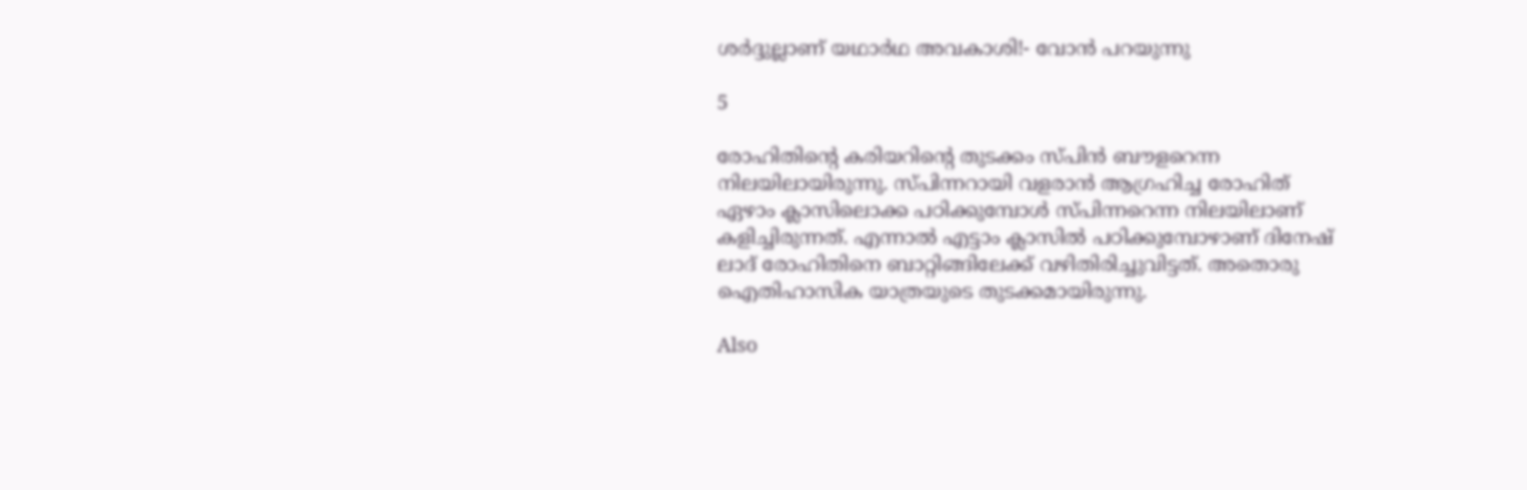ശര്‍ദ്ദുല്ലാണ് യഥാര്‍ഥ അവകാശി!- വോന്‍ പറയുന്നു

5

രോഹിതിന്റെ കരിയറിന്റെ തുടക്കം സ്പിന്‍ ബൗളറെന്ന നിലയിലായിരുന്നു. സ്പിന്നറായി വളരാന്‍ ആഗ്രഹിച്ച രോഹിത് ഏഴാം ക്ലാസിലൊക്ക പഠിക്കുമ്പോള്‍ സ്പിന്നറെന്ന നിലയിലാണ് കളിച്ചിരുന്നത്. എന്നാല്‍ എട്ടാം ക്ലാസില്‍ പഠിക്കുമ്പോഴാണ് ദിനേഷ് ലാദ് രോഹിതിനെ ബാറ്റിങ്ങിലേക്ക് വഴിതിരിച്ചുവിട്ടത്. അതൊരു ഐതിഹാസിക യാത്രയുടെ തുടക്കമായിരുന്നു.

Also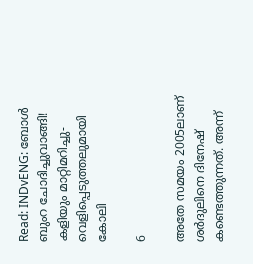Read: INDvENG: ബോള്‍ ബുംറ ചോദിച്ചുവാങ്ങി! കളിയും മാറ്റിമറിച്ചു- വെളിപ്പെടുത്തലുമായി കോലി

6

അതേ സമയം 2005ലാണ് ശര്‍ദുലിനെ ദിനേഷ് കണ്ടെത്തുന്നത്. അന്ന്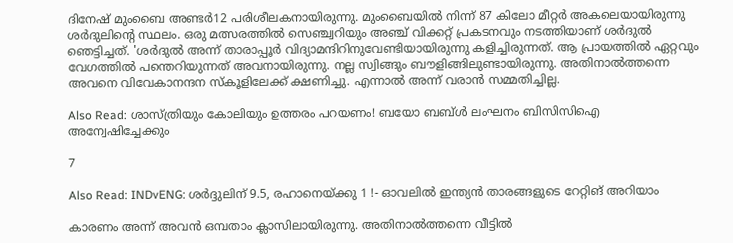ദിനേഷ് മുംബൈ അണ്ടര്‍12 പരിശീലകനായിരുന്നു. മുംബൈയില്‍ നിന്ന് 87 കിലോ മീറ്റര്‍ അകലെയായിരുന്നു ശര്‍ദുലിന്റെ സ്ഥലം. ഒരു മത്സരത്തില്‍ സെഞ്ച്വറിയും അഞ്ച് വിക്കറ്റ് പ്രകടനവും നടത്തിയാണ് ശര്‍ദുല്‍ ഞെട്ടിച്ചത്. 'ശര്‍ദുല്‍ അന്ന് താരാപ്പൂര്‍ വിദ്യാമന്ദിറിനുവേണ്ടിയായിരുന്നു കളിച്ചിരുന്നത്. ആ പ്രായത്തില്‍ ഏറ്റവും വേഗത്തില്‍ പന്തെറിയുന്നത് അവനായിരുന്നു. നല്ല സ്വിങ്ങും ബൗളിങ്ങിലുണ്ടായിരുന്നു. അതിനാല്‍ത്തന്നെ അവനെ വിവേകാനന്ദന സ്‌കൂളിലേക്ക് ക്ഷണിച്ചു. എന്നാല്‍ അന്ന് വരാന്‍ സമ്മതിച്ചില്ല.

Also Read: ശാസ്ത്രിയും കോലിയും ഉത്തരം പറയണം! ബയോ ബബ്ള്‍ ലംഘനം ബിസിസിഐ അന്വേഷിച്ചേക്കും

7

Also Read: INDvENG: ശര്‍ദ്ദുലിന് 9.5, രഹാനെയ്ക്കു 1 !- ഓവലില്‍ ഇന്ത്യന്‍ താരങ്ങളുടെ റേറ്റിങ് അറിയാം

കാരണം അന്ന് അവന്‍ ഒമ്പതാം ക്ലാസിലായിരുന്നു. അതിനാല്‍ത്തന്നെ വീട്ടില്‍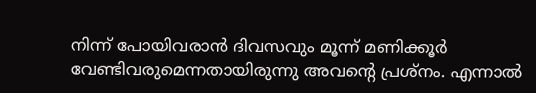നിന്ന് പോയിവരാന്‍ ദിവസവും മൂന്ന് മണിക്കൂര്‍ വേണ്ടിവരുമെന്നതായിരുന്നു അവന്റെ പ്രശ്‌നം. എന്നാല്‍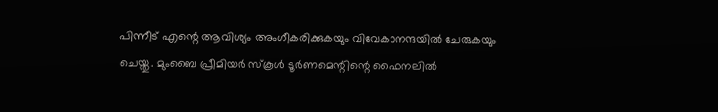പിന്നീട് എന്റെ ആവിശ്യം അംഗീകരിക്കുകയും വിവേകാനന്ദയില്‍ ചേരുകയും ചെയ്തു. മുംബൈ പ്രീമിയര്‍ സ്‌കൂള്‍ ടൂര്‍ണമെന്റിന്റെ ഫൈനലില്‍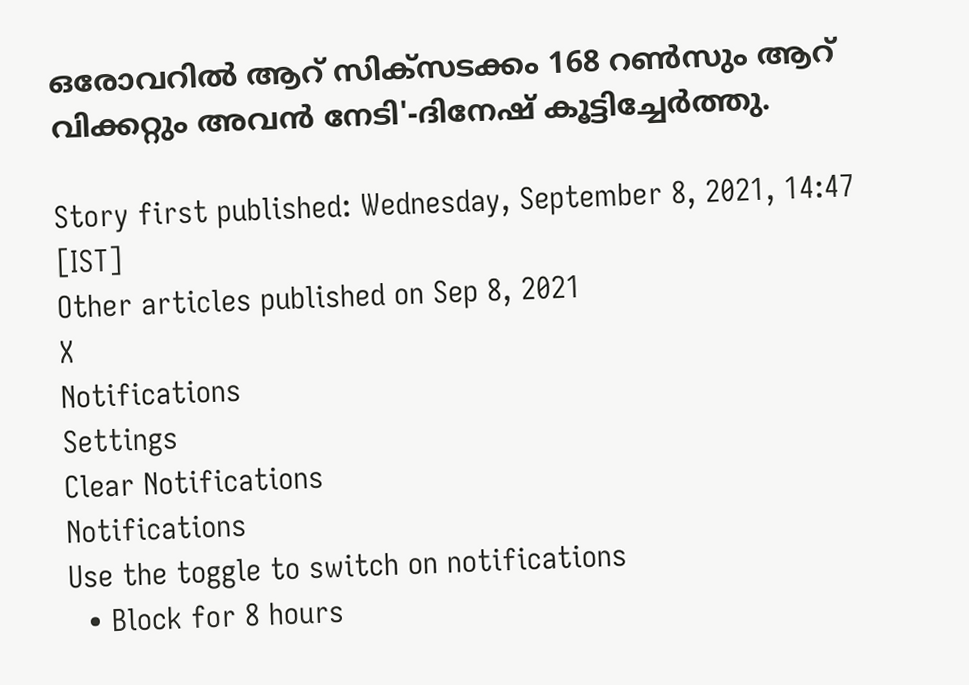ഒരോവറില്‍ ആറ് സിക്‌സടക്കം 168 റണ്‍സും ആറ് വിക്കറ്റും അവന്‍ നേടി'-ദിനേഷ് കൂട്ടിച്ചേര്‍ത്തു.

Story first published: Wednesday, September 8, 2021, 14:47 [IST]
Other articles published on Sep 8, 2021
X
Notifications
Settings
Clear Notifications
Notifications
Use the toggle to switch on notifications
  • Block for 8 hours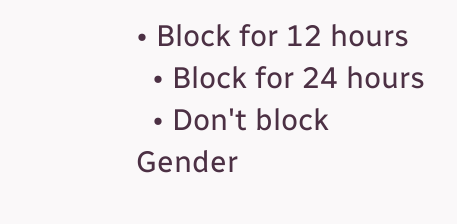• Block for 12 hours
  • Block for 24 hours
  • Don't block
Gender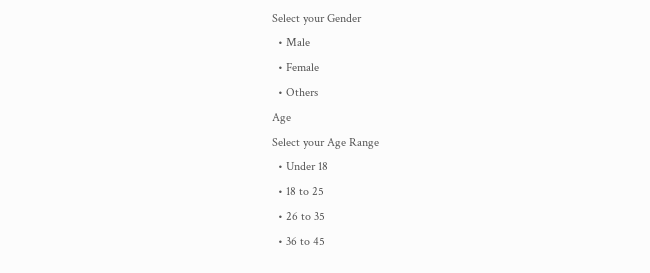Select your Gender
  • Male
  • Female
  • Others
Age
Select your Age Range
  • Under 18
  • 18 to 25
  • 26 to 35
  • 36 to 45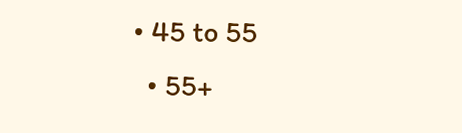• 45 to 55
  • 55+